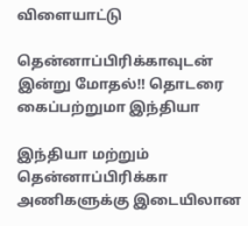விளையாட்டு

தென்னாப்பிரிக்காவுடன் இன்று மோதல்!! தொடரை கைப்பற்றுமா இந்தியா

இந்தியா மற்றும் தென்னாப்பிரிக்கா அணிகளுக்கு இடையிலான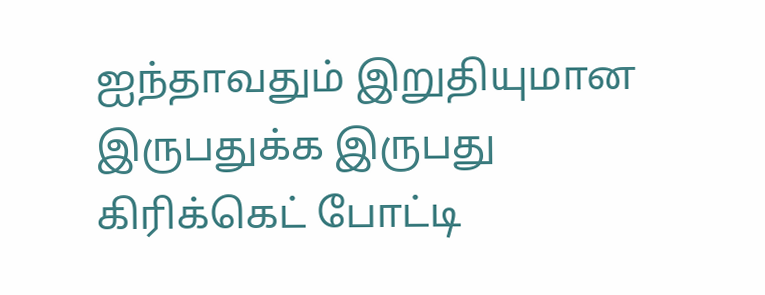ஐந்தாவதும் இறுதியுமான இருபதுக்க இருபது கிரிக்கெட் போட்டி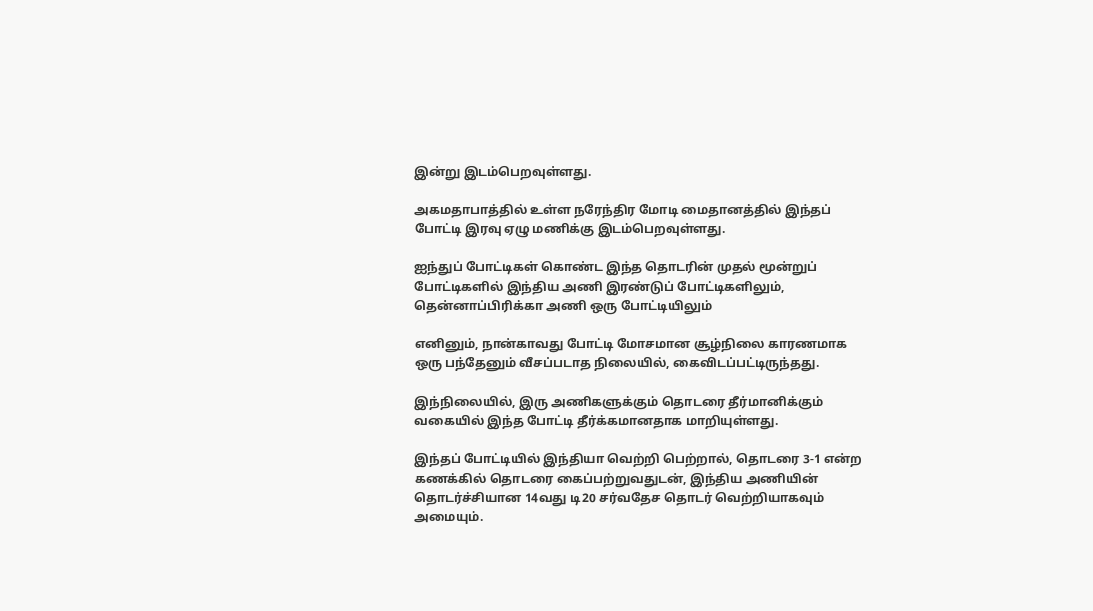இன்று இடம்பெறவுள்ளது.

அகமதாபாத்தில் உள்ள நரேந்திர மோடி மைதானத்தில் இந்தப் போட்டி இரவு ஏழு மணிக்கு இடம்பெறவுள்ளது.

ஐந்துப் போட்டிகள் கொண்ட இந்த தொடரின் முதல் மூன்றுப் போட்டிகளில் இந்திய அணி இரண்டுப் போட்டிகளிலும், தென்னாப்பிரிக்கா அணி ஒரு போட்டியிலும்

எனினும், நான்காவது போட்டி மோசமான சூழ்நிலை காரணமாக ஒரு பந்தேனும் வீசப்படாத நிலையில், கைவிடப்பட்டிருந்தது.

இந்நிலையில், இரு அணிகளுக்கும் தொடரை தீர்மானிக்கும் வகையில் இந்த போட்டி தீர்க்கமானதாக மாறியுள்ளது.

இந்தப் போட்டியில் இந்தியா வெற்றி பெற்றால், தொடரை 3-1 என்ற கணக்கில் தொடரை கைப்பற்றுவதுடன், இந்திய அணியின் தொடர்ச்சியான 14வது டி20 சர்வதேச தொடர் வெற்றியாகவும் அமையும்.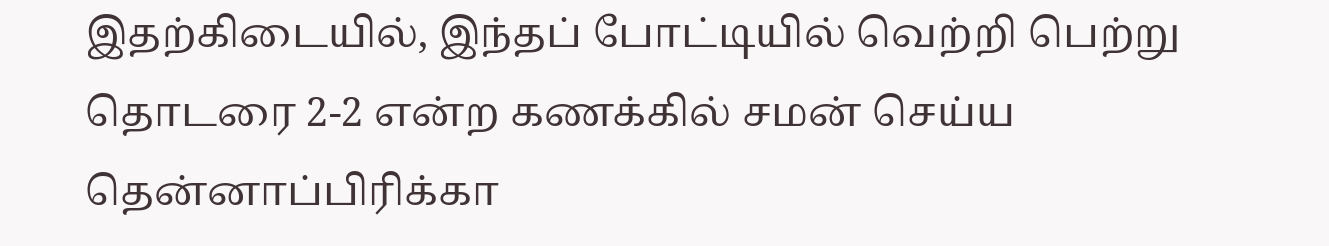இதற்கிடையில், இந்தப் போட்டியில் வெற்றி பெற்று தொடரை 2-2 என்ற கணக்கில் சமன் செய்ய தென்னாப்பிரிக்கா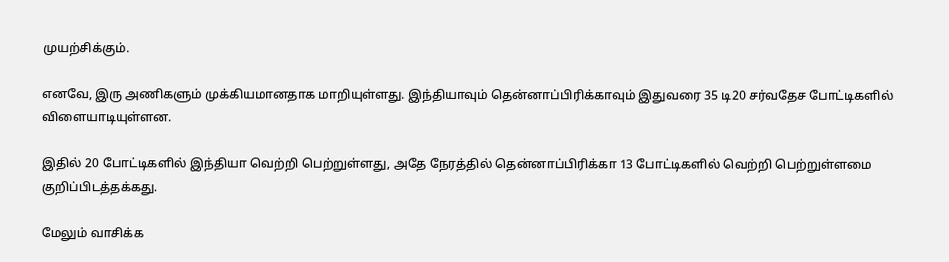முயற்சிக்கும்.

எனவே, இரு அணிகளும் முக்கியமானதாக மாறியுள்ளது. இந்தியாவும் தென்னாப்பிரிக்காவும் இதுவரை 35 டி20 சர்வதேச போட்டிகளில் விளையாடியுள்ளன.

இதில் 20 போட்டிகளில் இந்தியா வெற்றி பெற்றுள்ளது, அதே நேரத்தில் தென்னாப்பிரிக்கா 13 போட்டிகளில் வெற்றி பெற்றுள்ளமை குறிப்பிடத்தக்கது.

மேலும் வாசிக்க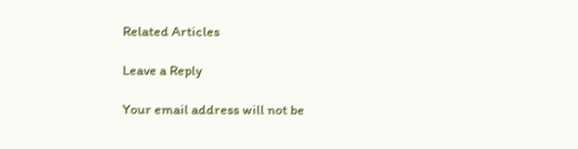Related Articles

Leave a Reply

Your email address will not be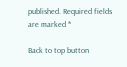published. Required fields are marked *

Back to top button